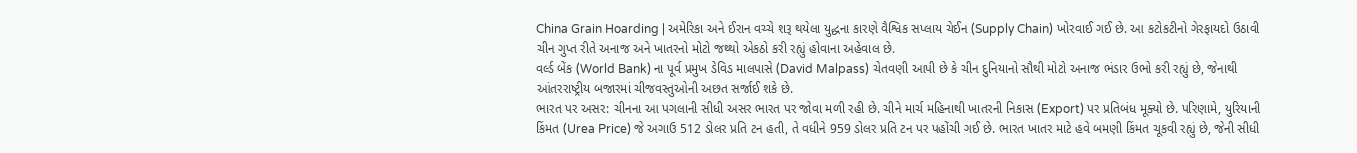China Grain Hoarding | અમેરિકા અને ઈરાન વચ્ચે શરૂ થયેલા યુદ્ધના કારણે વૈશ્વિક સપ્લાય ચેઈન (Supply Chain) ખોરવાઈ ગઈ છે. આ કટોકટીનો ગેરફાયદો ઉઠાવી ચીન ગુપ્ત રીતે અનાજ અને ખાતરનો મોટો જથ્થો એકઠો કરી રહ્યું હોવાના અહેવાલ છે.
વર્લ્ડ બેંક (World Bank) ના પૂર્વ પ્રમુખ ડેવિડ માલપાસે (David Malpass) ચેતવણી આપી છે કે ચીન દુનિયાનો સૌથી મોટો અનાજ ભંડાર ઉભો કરી રહ્યું છે, જેનાથી આંતરરાષ્ટ્રીય બજારમાં ચીજવસ્તુઓની અછત સર્જાઈ શકે છે.
ભારત પર અસર: ચીનના આ પગલાની સીધી અસર ભારત પર જોવા મળી રહી છે. ચીને માર્ચ મહિનાથી ખાતરની નિકાસ (Export) પર પ્રતિબંધ મૂક્યો છે. પરિણામે, યુરિયાની કિંમત (Urea Price) જે અગાઉ 512 ડોલર પ્રતિ ટન હતી, તે વધીને 959 ડોલર પ્રતિ ટન પર પહોંચી ગઈ છે. ભારત ખાતર માટે હવે બમણી કિંમત ચૂકવી રહ્યું છે, જેની સીધી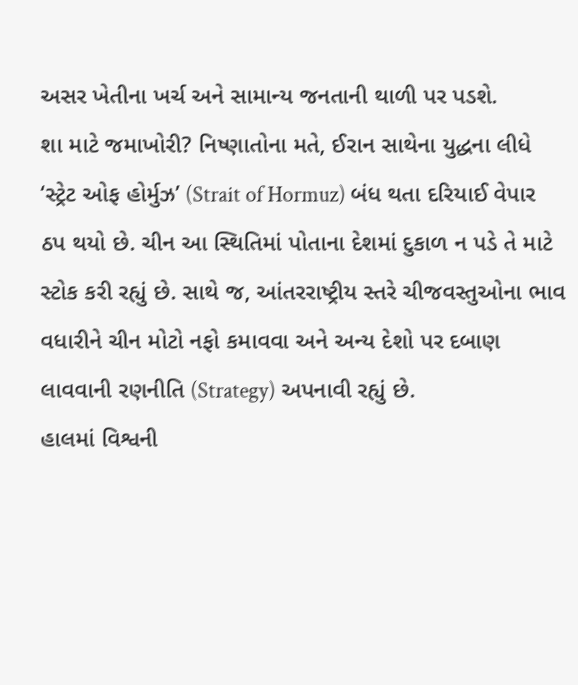અસર ખેતીના ખર્ચ અને સામાન્ય જનતાની થાળી પર પડશે.
શા માટે જમાખોરી? નિષ્ણાતોના મતે, ઈરાન સાથેના યુદ્ધના લીધે ‘સ્ટ્રેટ ઓફ હોર્મુઝ’ (Strait of Hormuz) બંધ થતા દરિયાઈ વેપાર ઠપ થયો છે. ચીન આ સ્થિતિમાં પોતાના દેશમાં દુકાળ ન પડે તે માટે સ્ટોક કરી રહ્યું છે. સાથે જ, આંતરરાષ્ટ્રીય સ્તરે ચીજવસ્તુઓના ભાવ વધારીને ચીન મોટો નફો કમાવવા અને અન્ય દેશો પર દબાણ લાવવાની રણનીતિ (Strategy) અપનાવી રહ્યું છે.
હાલમાં વિશ્વની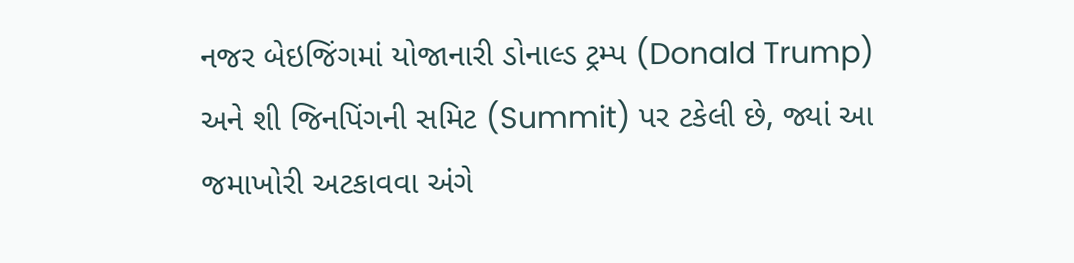નજર બેઇજિંગમાં યોજાનારી ડોનાલ્ડ ટ્રમ્પ (Donald Trump) અને શી જિનપિંગની સમિટ (Summit) પર ટકેલી છે, જ્યાં આ જમાખોરી અટકાવવા અંગે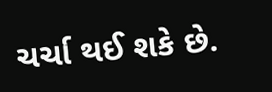ચર્ચા થઈ શકે છે.